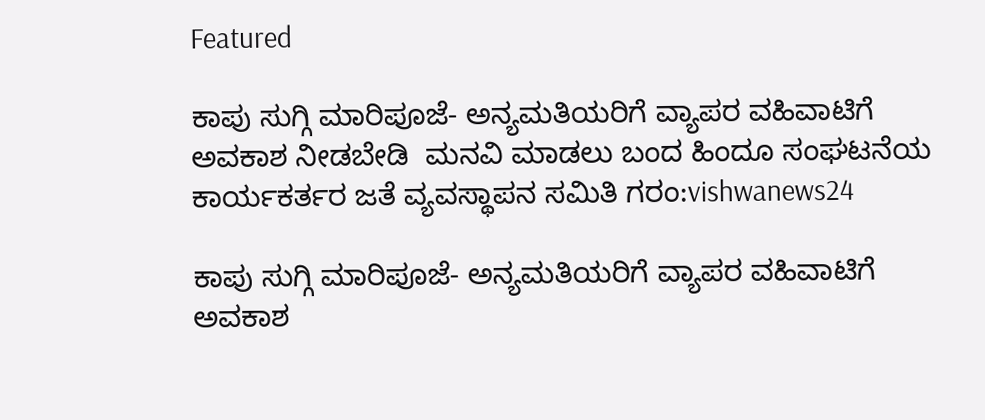Featured

ಕಾಪು ಸುಗ್ಗಿ ಮಾರಿಪೂಜೆ- ಅನ್ಯಮತಿಯರಿಗೆ ವ್ಯಾಪರ ವಹಿವಾಟಿಗೆ ಅವಕಾಶ ನೀಡಬೇಡಿ  ಮನವಿ ಮಾಡಲು ಬಂದ ಹಿಂದೂ ಸಂಘಟನೆಯ ಕಾರ್ಯಕರ್ತರ ಜತೆ ವ್ಯವಸ್ಥಾಪನ ಸಮಿತಿ ಗರಂ:vishwanews24

ಕಾಪು ಸುಗ್ಗಿ ಮಾರಿಪೂಜೆ- ಅನ್ಯಮತಿಯರಿಗೆ ವ್ಯಾಪರ ವಹಿವಾಟಿಗೆ ಅವಕಾಶ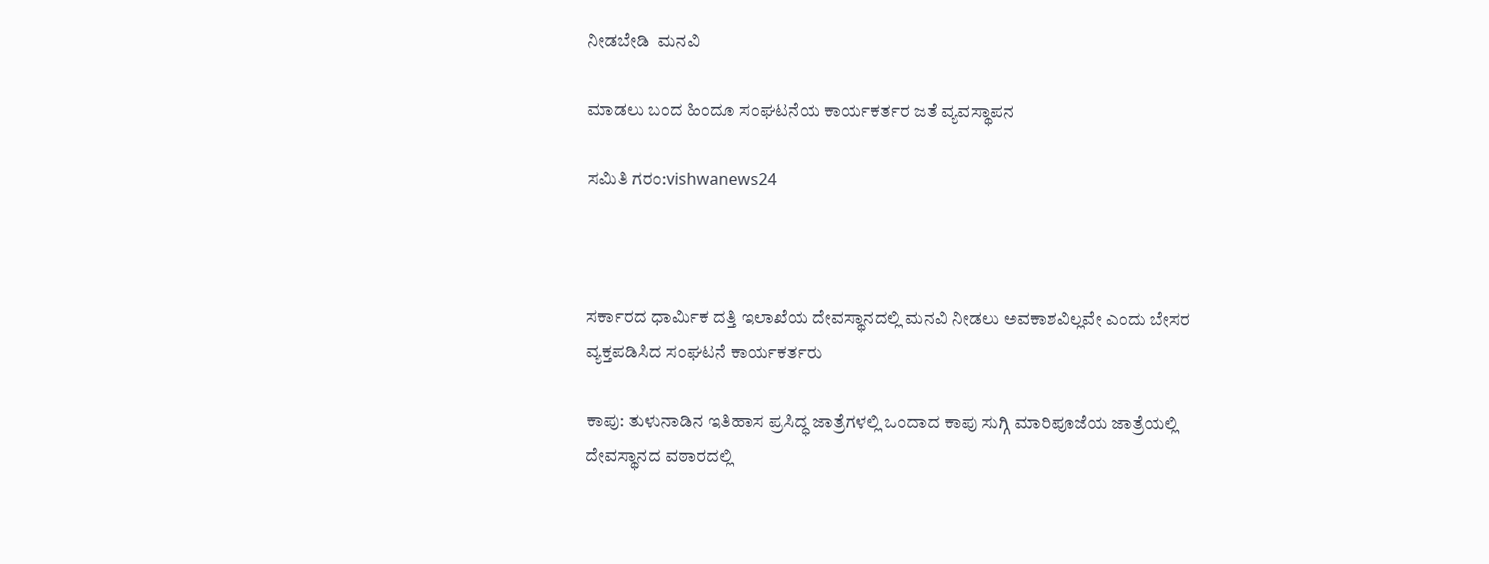ನೀಡಬೇಡಿ  ಮನವಿ

ಮಾಡಲು ಬಂದ ಹಿಂದೂ ಸಂಘಟನೆಯ ಕಾರ್ಯಕರ್ತರ ಜತೆ ವ್ಯವಸ್ಥಾಪನ

ಸಮಿತಿ ಗರಂ:vishwanews24



ಸರ್ಕಾರದ ಧಾರ್ಮಿಕ ದತ್ತಿ ಇಲಾಖೆಯ ದೇವಸ್ಥಾನದಲ್ಲಿ ಮನವಿ ನೀಡಲು ಅವಕಾಶವಿಲ್ಲವೇ ಎಂದು ಬೇಸರ ವ್ಯಕ್ತಪಡಿಸಿದ ಸಂಘಟನೆ ಕಾರ್ಯಕರ್ತರು

ಕಾಪು: ತುಳುನಾಡಿನ ಇತಿಹಾಸ ಪ್ರಸಿದ್ಧ ಜಾತ್ರೆಗಳಲ್ಲಿ ಒಂದಾದ ಕಾಪು ಸುಗ್ಗಿ ಮಾರಿಪೂಜೆಯ ಜಾತ್ರೆಯಲ್ಲಿ ದೇವಸ್ಥಾನದ ವಠಾರದಲ್ಲಿ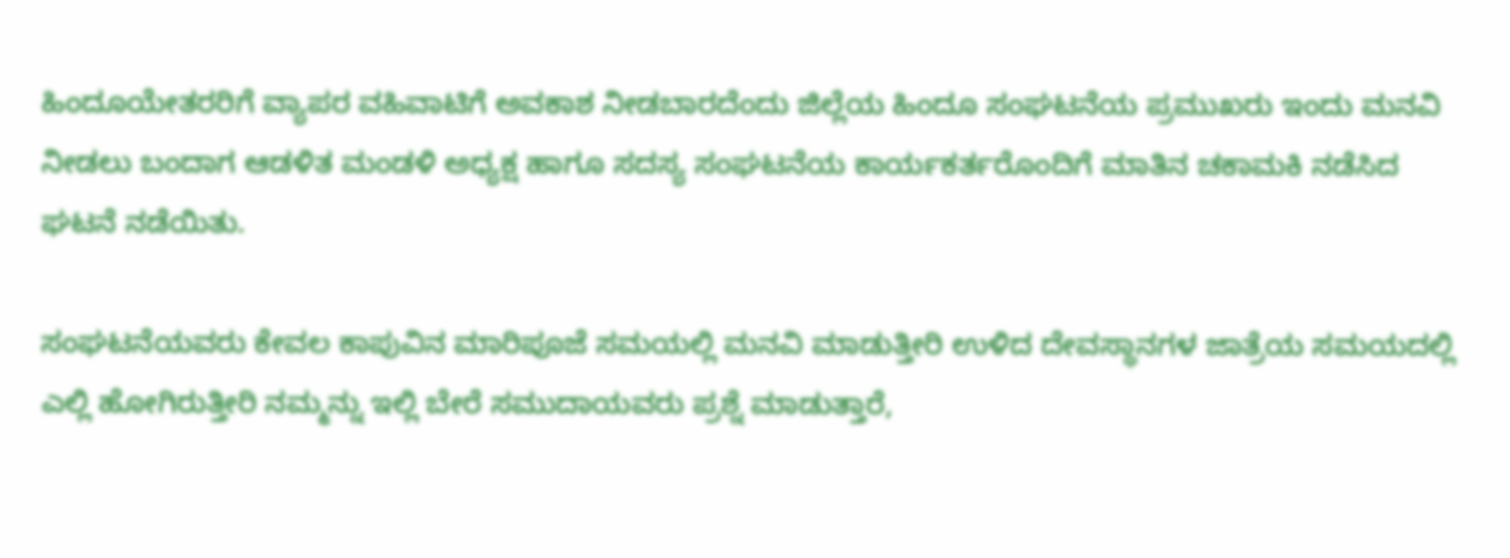ಹಿಂದೂಯೇತರರಿಗೆ ವ್ಯಾಪರ ವಹಿವಾಟಿಗೆ ಅವಕಾಶ ನೀಡಬಾರದೆಂದು ಜಿಲ್ಲೆಯ ಹಿಂದೂ ಸಂಘಟನೆಯ ಪ್ರಮುಖರು ಇಂದು ಮನವಿ ನೀಡಲು ಬಂದಾಗ ಆಡಳಿತ ಮಂಡಳಿ ಅಧ್ಯಕ್ಷ ಹಾಗೂ ಸದಸ್ಯ ಸಂಘಟನೆಯ ಕಾರ್ಯಕರ್ತರೊಂದಿಗೆ ಮಾತಿನ ಚಕಾಮಕಿ ನಡೆಸಿದ ಘಟನೆ ನಡೆಯಿತು.

ಸಂಘಟನೆಯವರು ಕೇವಲ ಕಾಪುವಿನ ಮಾರಿಪೂಜೆ ಸಮಯಲ್ಲಿ ಮನವಿ ಮಾಡುತ್ತೀರಿ ಉಳಿದ ದೇವಸ್ಥಾನಗಳ ಜಾತ್ರೆಯ ಸಮಯದಲ್ಲಿ ಎಲ್ಲಿ ಹೋಗಿರುತ್ತೀರಿ ನಮ್ಮನ್ನು ಇಲ್ಲಿ ಬೇರೆ ಸಮುದಾಯವರು ಪ್ರಶ್ನೆ ಮಾಡುತ್ತಾರೆ,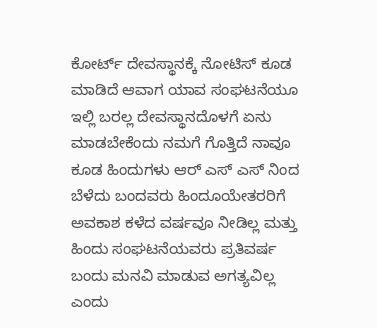ಕೋರ್ಟ್ ದೇವಸ್ಥಾನಕ್ಕೆ ನೋಟಿಸ್ ಕೂಡ ಮಾಡಿದೆ ಆವಾಗ ಯಾವ ಸಂಘಟನೆಯೂ ಇಲ್ಲಿ ಬರಲ್ಲ ದೇವಸ್ಥಾನದೊಳಗೆ ಏನು ಮಾಡಬೇಕೆಂದು ನಮಗೆ ಗೊತ್ತಿದೆ ನಾವೂ ಕೂಡ ಹಿಂದುಗಳು ಆರ್ ಎಸ್ ಎಸ್ ನಿಂದ ಬೆಳೆದು ಬಂದವರು ಹಿಂದೂಯೇತರರಿಗೆ ಅವಕಾಶ ಕಳೆದ ವರ್ಷವೂ ನೀಡಿಲ್ಲ ಮತ್ತು ಹಿಂದು ಸಂಘಟನೆಯವರು ಪ್ರತಿವರ್ಷ ಬಂದು ಮನವಿ ಮಾಡುವ ಅಗತ್ಯವಿಲ್ಲ ಎಂದು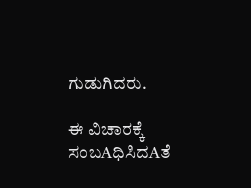ಗುಡುಗಿದರು.

ಈ ವಿಚಾರಕ್ಕೆ ಸಂಬAಧಿಸಿದAತೆ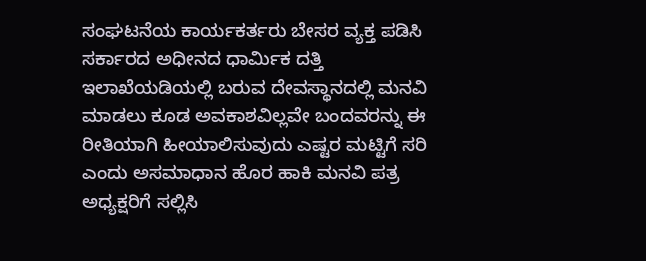ಸಂಘಟನೆಯ ಕಾರ್ಯಕರ್ತರು ಬೇಸರ ವ್ಯಕ್ತ ಪಡಿಸಿ ಸರ್ಕಾರದ ಅಧೀನದ ಧಾರ್ಮಿಕ ದತ್ತಿ ಇಲಾಖೆಯಡಿಯಲ್ಲಿ ಬರುವ ದೇವಸ್ಥಾನದಲ್ಲಿ ಮನವಿ ಮಾಡಲು ಕೂಡ ಅವಕಾಶವಿಲ್ಲವೇ ಬಂದವರನ್ನು ಈ ರೀತಿಯಾಗಿ ಹೀಯಾಲಿಸುವುದು ಎಷ್ಟರ ಮಟ್ಟಿಗೆ ಸರಿ ಎಂದು ಅಸಮಾಧಾನ ಹೊರ ಹಾಕಿ ಮನವಿ ಪತ್ರ ಅಧ್ಯಕ್ಷರಿಗೆ ಸಲ್ಲಿಸಿ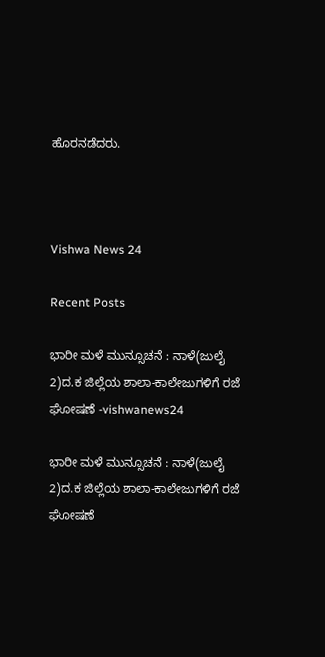ಹೊರನಡೆದರು.



Vishwa News 24

Recent Posts

ಭಾರೀ ಮಳೆ ಮುನ್ಸೂಚನೆ : ನಾಳೆ(ಜುಲೈ 2)ದ.ಕ ಜಿಲ್ಲೆಯ ಶಾಲಾ-ಕಾಲೇಜುಗಳಿಗೆ ರಜೆ ಘೋಷಣೆ -vishwanews24

ಭಾರೀ ಮಳೆ ಮುನ್ಸೂಚನೆ : ನಾಳೆ(ಜುಲೈ 2)ದ.ಕ ಜಿಲ್ಲೆಯ ಶಾಲಾ-ಕಾಲೇಜುಗಳಿಗೆ ರಜೆ ಘೋಷಣೆ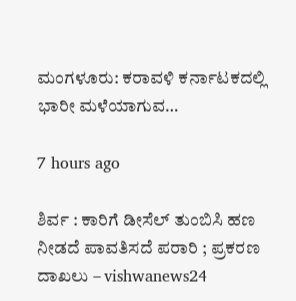ಮಂಗಳೂರು: ಕರಾವಳಿ ಕರ್ನಾಟಕದಲ್ಲಿ ಭಾರೀ ಮಳೆಯಾಗುವ…

7 hours ago

ಶಿರ್ವ : ಕಾರಿಗೆ ಡೀಸೆಲ್ ತುಂಬಿಸಿ ಹಣ ನೀಡದೆ ಪಾವತಿಸದೆ ಪರಾರಿ ; ಪ್ರಕರಣ ದಾಖಲು – vishwanews24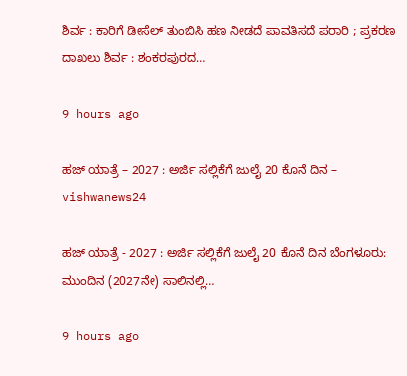ಶಿರ್ವ : ಕಾರಿಗೆ ಡೀಸೆಲ್ ತುಂಬಿಸಿ ಹಣ ನೀಡದೆ ಪಾವತಿಸದೆ ಪರಾರಿ ; ಪ್ರಕರಣ ದಾಖಲು ಶಿರ್ವ : ಶಂಕರಪುರದ…

9 hours ago

ಹಜ್ ಯಾತ್ರೆ – 2027 : ಅರ್ಜಿ ಸಲ್ಲಿಕೆಗೆ ಜುಲೈ 20 ಕೊನೆ ದಿನ – vishwanews24

ಹಜ್ ಯಾತ್ರೆ - 2027 : ಅರ್ಜಿ ಸಲ್ಲಿಕೆಗೆ ಜುಲೈ 20 ಕೊನೆ ದಿನ ಬೆಂಗಳೂರು: ಮುಂದಿನ (2027ನೇ) ಸಾಲಿನಲ್ಲಿ…

9 hours ago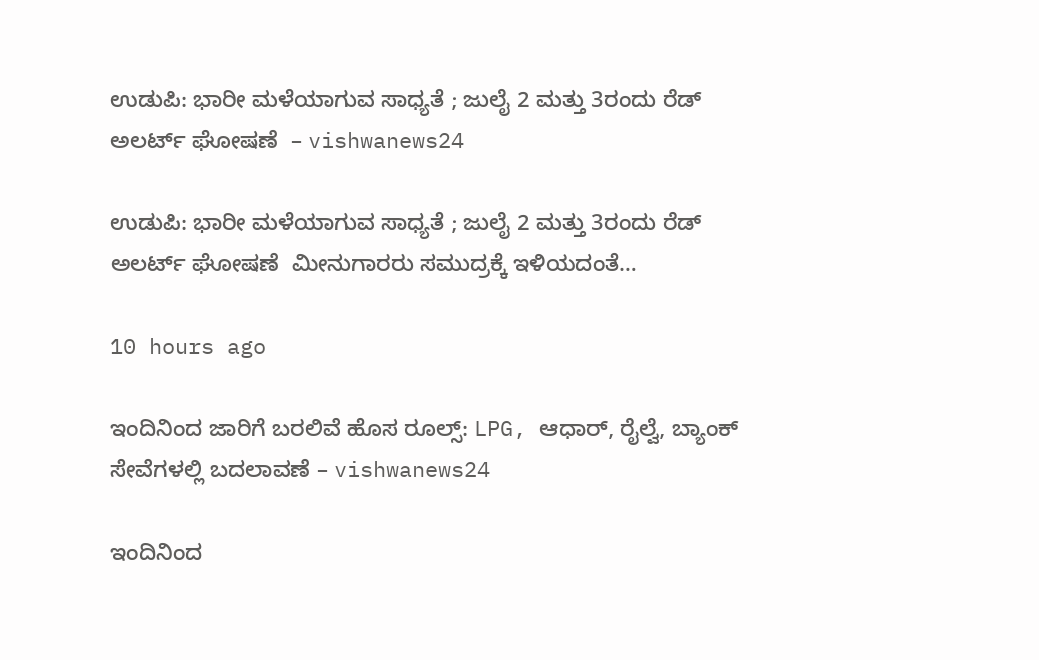ಉಡುಪಿ: ಭಾರೀ ಮಳೆಯಾಗುವ ಸಾಧ್ಯತೆ ; ಜುಲೈ 2 ಮತ್ತು 3ರಂದು ರೆಡ್‌ ಅಲರ್ಟ್ ಘೋಷಣೆ  – vishwanews24

ಉಡುಪಿ: ಭಾರೀ ಮಳೆಯಾಗುವ ಸಾಧ್ಯತೆ ; ಜುಲೈ 2 ಮತ್ತು 3ರಂದು ರೆಡ್‌ ಅಲರ್ಟ್ ಘೋಷಣೆ  ಮೀನುಗಾರರು ಸಮುದ್ರಕ್ಕೆ ಇಳಿಯದಂತೆ…

10 hours ago

ಇಂದಿನಿಂದ ಜಾರಿಗೆ ಬರಲಿವೆ ಹೊಸ ರೂಲ್ಸ್‌: LPG, ಆಧಾರ್, ರೈಲ್ವೆ, ಬ್ಯಾಂಕ್ ಸೇವೆಗಳಲ್ಲಿ ಬದಲಾವಣೆ – vishwanews24

ಇಂದಿನಿಂದ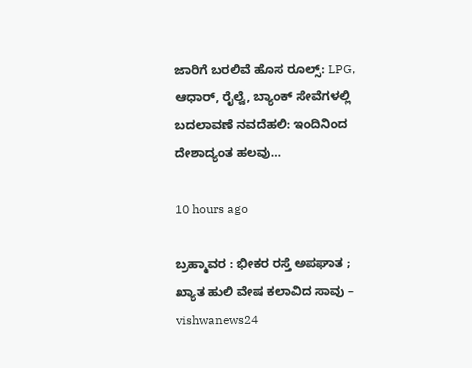ಜಾರಿಗೆ ಬರಲಿವೆ ಹೊಸ ರೂಲ್ಸ್‌: LPG, ಆಧಾರ್, ರೈಲ್ವೆ, ಬ್ಯಾಂಕ್ ಸೇವೆಗಳಲ್ಲಿ ಬದಲಾವಣೆ ನವದೆಹಲಿ: ಇಂದಿನಿಂದ ದೇಶಾದ್ಯಂತ ಹಲವು…

10 hours ago

ಬ್ರಹ್ಮಾವರ : ಭೀಕರ ರಸ್ತೆ ಅಪಘಾತ ; ಖ್ಯಾತ ಹುಲಿ ವೇಷ ಕಲಾವಿದ ಸಾವು – vishwanews24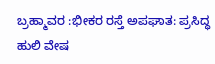ಬ್ರಹ್ಮಾವರ :ಭೀಕರ ರಸ್ತೆ ಅಪಘಾತ: ಪ್ರಸಿದ್ಧ ಹುಲಿ ವೇಷ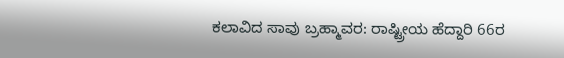ಕಲಾವಿದ ಸಾವು ಬ್ರಹ್ಮಾವರ: ರಾಷ್ಟ್ರೀಯ ಹೆದ್ದಾರಿ 66ರ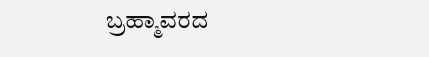ಬ್ರಹ್ಮಾವರದ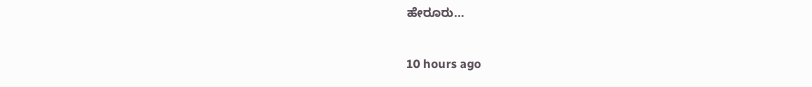ಹೇರೂರು…

10 hours ago